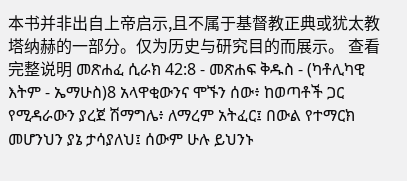本书并非出自上帝启示,且不属于基督教正典或犹太教塔纳赫的一部分。仅为历史与研究目的而展示。 查看完整说明 መጽሐፈ ሲራክ 42:8 - መጽሐፍ ቅዱስ - (ካቶሊካዊ እትም - ኤማሁስ)8 አላዋቂውንና ሞኙን ሰው፥ ከወጣቶች ጋር የሚዳራውን ያረጀ ሽማግሌ፥ ለማረም አትፈር፤ በውል የተማርክ መሆንህን ያኔ ታሳያለህ፤ ሰውም ሁሉ ይህንኑ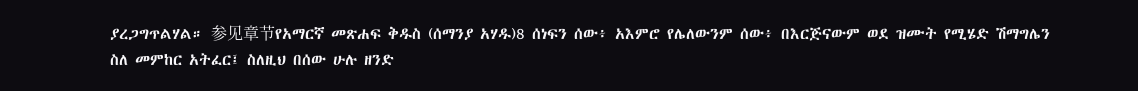ያረጋግጥልሃል። 参见章节የአማርኛ መጽሐፍ ቅዱስ (ሰማንያ አሃዱ)8 ሰነፍን ሰው፥ አእምሮ የሌለውንም ሰው፥ በእርጅናውም ወደ ዝሙት የሚሄድ ሽማግሌን ስለ መምከር አትፈር፤ ስለዚህ በሰው ሁሉ ዘንድ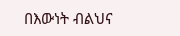በእውነት ብልህና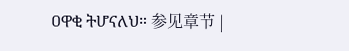ዐዋቂ ትሆናለህ። 参见章节 |